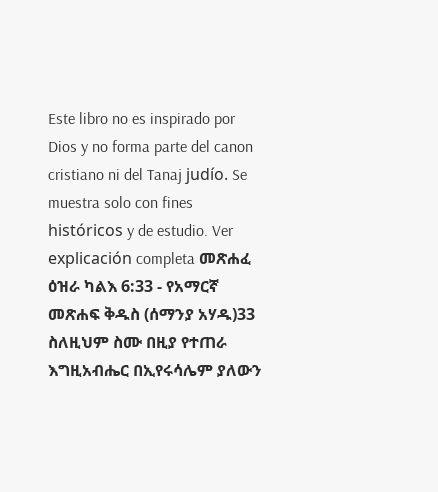Este libro no es inspirado por Dios y no forma parte del canon cristiano ni del Tanaj judío. Se muestra solo con fines históricos y de estudio. Ver explicación completa መጽሐፈ ዕዝራ ካልእ 6:33 - የአማርኛ መጽሐፍ ቅዱስ (ሰማንያ አሃዱ)33 ስለዚህም ስሙ በዚያ የተጠራ እግዚአብሔር በኢየሩሳሌም ያለውን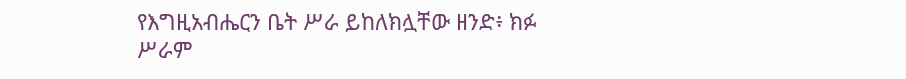የእግዚአብሔርን ቤት ሥራ ይከለክሏቸው ዘንድ፥ ክፉ ሥራም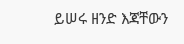ይሠሩ ዘንድ እጃቸውን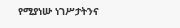የሚያነሡ ነገሥታትንና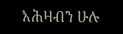አሕዛብን ሁሉ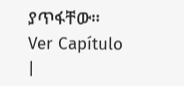ያጥፋቸው። Ver Capítulo |